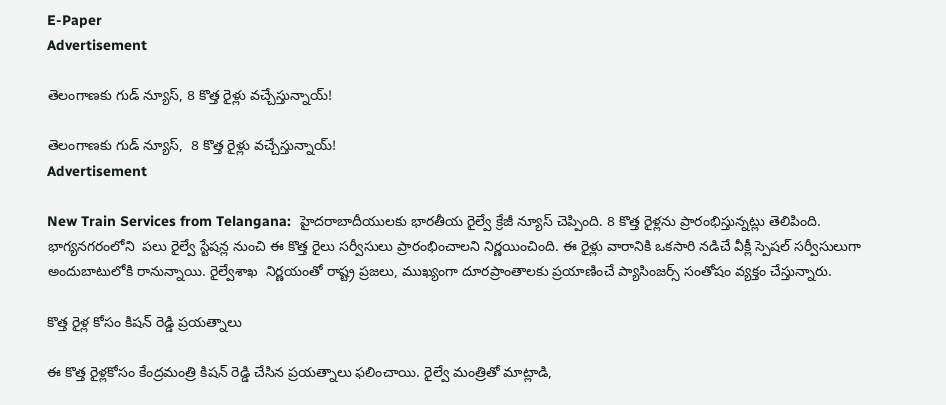E-Paper
Advertisement

తెలంగాణకు గుడ్ న్యూస్, 8 కొత్త రైళ్లు వచ్చేస్తున్నాయ్!

తెలంగాణకు గుడ్ న్యూస్,  8 కొత్త రైళ్లు వచ్చేస్తున్నాయ్!
Advertisement

New Train Services from Telangana:  హైదరాబాదీయులకు భారతీయ రైల్వే క్రేజీ న్యూస్ చెప్పింది. 8 కొత్త రైళ్లను ప్రారంభిస్తున్నట్లు తెలిపింది. భాగ్యనగరంలోని  పలు రైల్వే స్టేషన్ల నుంచి ఈ కొత్త రైలు సర్వీసులు ప్రారంభించాలని నిర్ణయించింది. ఈ రైళ్లు వారానికి ఒకసారి నడిచే వీక్లీ స్పెషల్ సర్వీసులుగా అందుబాటులోకి రానున్నాయి. రైల్వేశాఖ  నిర్ణయంతో రాష్ట్ర ప్రజలు, ముఖ్యంగా దూరప్రాంతాలకు ప్రయాణించే ప్యాసింజర్స్ సంతోషం వ్యక్తం చేస్తున్నారు.

కొత్త రైళ్ల కోసం కిషన్ రెడ్డి ప్రయత్నాలు

ఈ కొత్త రైళ్లకోసం కేంద్రమంత్రి కిషన్ రెడ్డి చేసిన ప్రయత్నాలు ఫలించాయి. రైల్వే మంత్రితో మాట్లాడి,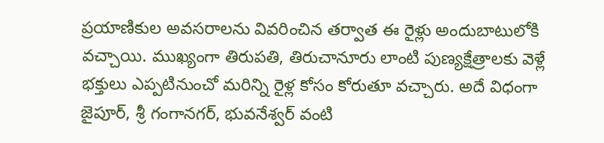ప్రయాణికుల అవసరాలను వివరించిన తర్వాత ఈ రైళ్లు అందుబాటులోకి వచ్చాయి. ముఖ్యంగా తిరుపతి, తిరుచానూరు లాంటి పుణ్యక్షేత్రాలకు వెళ్లే భక్తులు ఎప్పటినుంచో మరిన్ని రైళ్ల కోసం కోరుతూ వచ్చారు. అదే విధంగా జైపూర్, శ్రీ గంగానగర్, భువనేశ్వర్ వంటి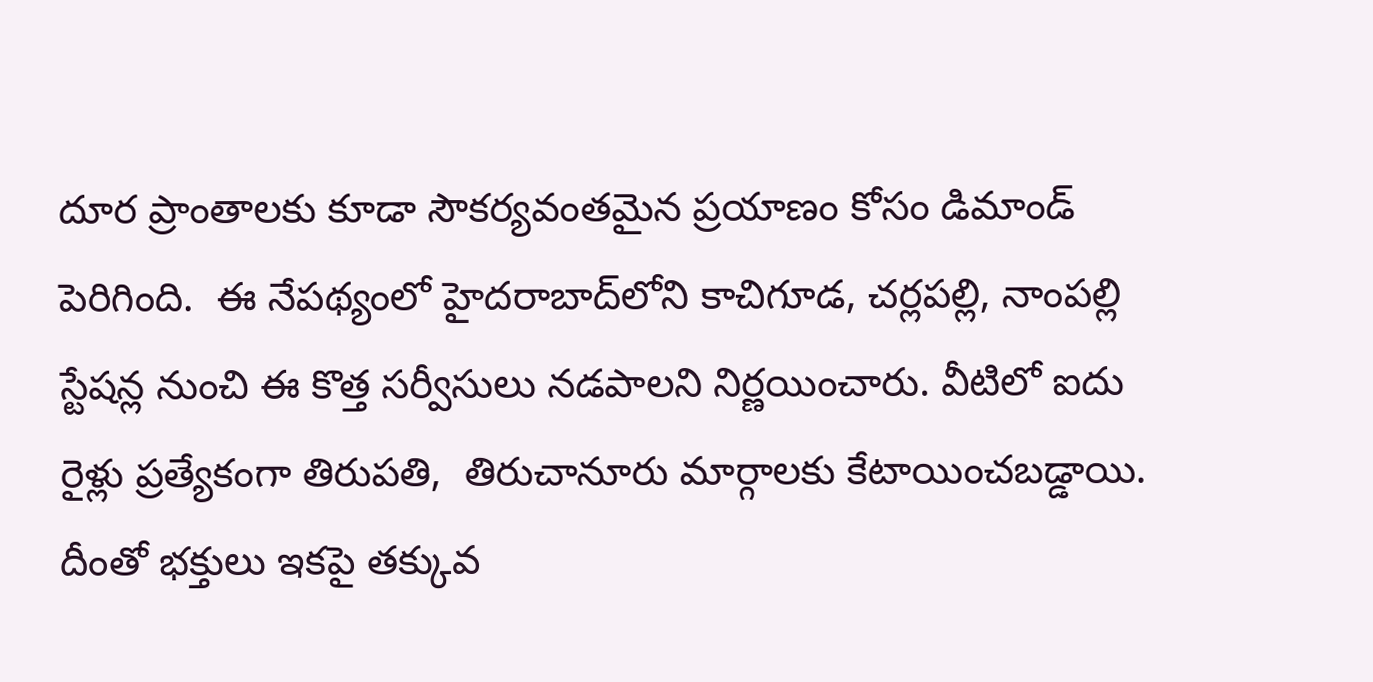దూర ప్రాంతాలకు కూడా సౌకర్యవంతమైన ప్రయాణం కోసం డిమాండ్ పెరిగింది.  ఈ నేపథ్యంలో హైదరాబాద్‌లోని కాచిగూడ, చర్లపల్లి, నాంపల్లి స్టేషన్ల నుంచి ఈ కొత్త సర్వీసులు నడపాలని నిర్ణయించారు. వీటిలో ఐదు రైళ్లు ప్రత్యేకంగా తిరుపతి,  తిరుచానూరు మార్గాలకు కేటాయించబడ్డాయి. దీంతో భక్తులు ఇకపై తక్కువ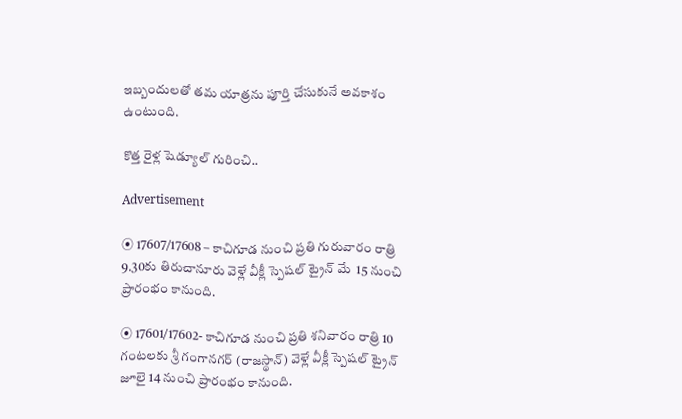ఇబ్బందులతో తమ యాత్రను పూర్తి చేసుకునే అవకాశం ఉంటుంది.

కొత్త రైళ్ల షెడ్యూల్ గురించి..

Advertisement

⦿ 17607/17608 – కాచిగూడ నుంచి ప్రతి గురువారం రాత్రి 9.30కు తిరుచానూరు వెళ్లే వీక్లీ స్పెషల్ ట్రైన్ మే  15 నుంచి ప్రారంభం కానుంది.

⦿ 17601/17602- కాచిగూడ నుంచి ప్రతి శనివారం రాత్రి 10 గంటలకు శ్రీ గంగానగర్ (రాజస్థాన్) వెళ్లే వీక్లీ స్పెషల్ ట్రైన్ జూలై 14 నుంచి ప్రారంభం కానుంది.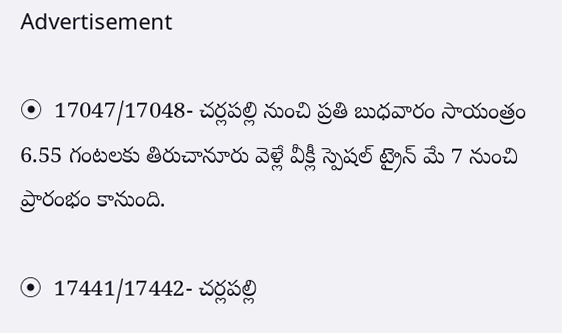Advertisement

⦿  17047/17048- చర్లపల్లి నుంచి ప్రతి బుధవారం సాయంత్రం 6.55 గంటలకు తిరుచానూరు వెళ్లే వీక్లీ స్పెషల్ ట్రైన్ మే 7 నుంచి ప్రారంభం కానుంది.

⦿  17441/17442- చర్లపల్లి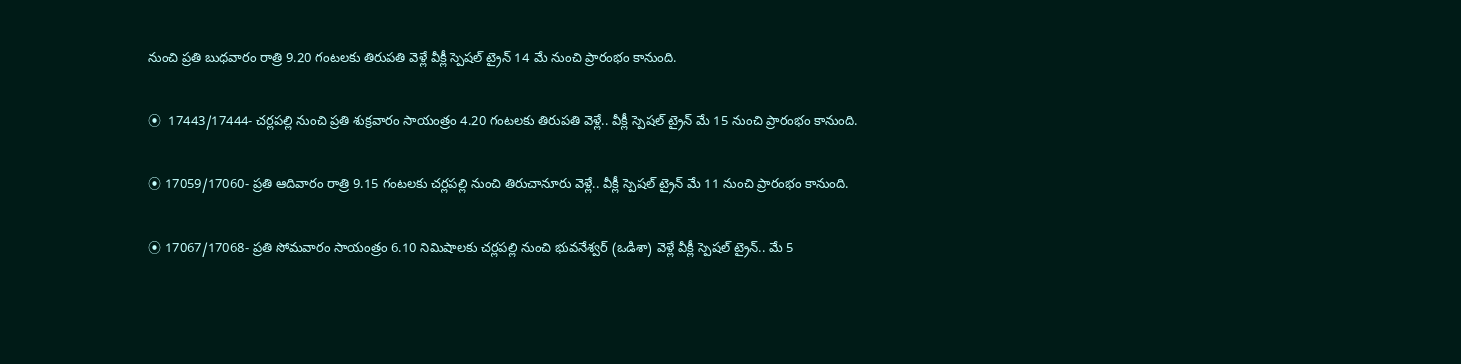నుంచి ప్రతి బుధవారం రాత్రి 9.20 గంటలకు తిరుపతి వెళ్లే వీక్లీ స్పెషల్ ట్రైన్ 14 మే నుంచి ప్రారంభం కానుంది.

⦿  17443/17444- చర్లపల్లి నుంచి ప్రతి శుక్రవారం సాయంత్రం 4.20 గంటలకు తిరుపతి వెళ్లే.. వీక్లీ స్పెషల్ ట్రైన్ మే 15 నుంచి ప్రారంభం కానుంది.

⦿ 17059/17060- ప్రతి ఆదివారం రాత్రి 9.15 గంటలకు చర్లపల్లి నుంచి తిరుచానూరు వెళ్లే.. వీక్లీ స్పెషల్ ట్రైన్ మే 11 నుంచి ప్రారంభం కానుంది.

⦿ 17067/17068- ప్రతి సోమవారం సాయంత్రం 6.10 నిమిషాలకు చర్లపల్లి నుంచి భువనేశ్వర్ (ఒడిశా) వెళ్లే వీక్లీ స్పెషల్ ట్రైన్.. మే 5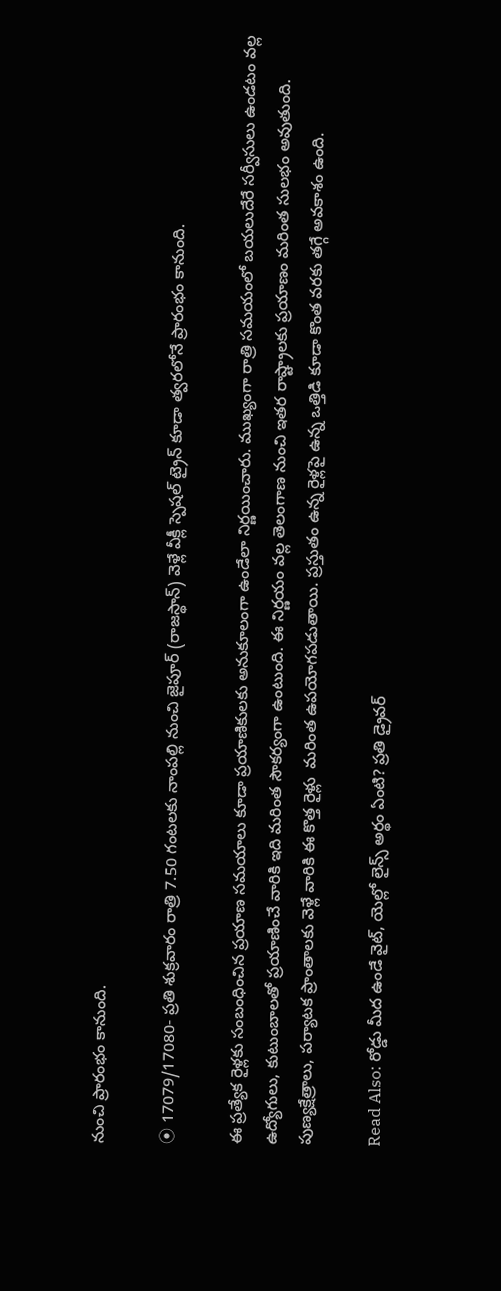నుంచి ప్రారంభం కానుంది.

⦿ 17079/17080- ప్రతి శుక్రవారం రాత్రి 7.50 గంటలకు నాంపల్లి నుంచి జైపూర్ (రాజస్థాన్) వెళ్లే వీక్లీ స్పెషల్ ట్రైన్ కూడా త్వరలోనే ప్రారంభం కానుంది.

ఈ ప్రత్యేక రైళ్లకు సంబంధించిన ప్రయాణ సమయాలు కూడా ప్రయాణికులకు అనుకూలంగా ఉండేలా నిర్ణయించారు. ముఖ్యంగా రాత్రి సమయంలో బయలుదేరే సర్వీసులు ఉండటం వల్ల ఉద్యోగులు, కుటుంబాలతో ప్రయాణించే వారికి ఇది మరింత సౌకర్యంగా ఉంటుంది. ఈ నిర్ణయం వల్ల తెలంగాణ నుంచి ఇతర రాష్ట్రాలకు ప్రయాణం మరింత సులభం అవుతుంది. పుణ్యక్షేత్రాలు, పర్యాటక ప్రాంతాలకు వెళ్లే వారికి ఈ కొత్త రైళ్లు  మరింత ఉపయోగపడుతాయి. ప్రస్తుతం ఉన్న రైళ్లపై ఉన్న ఒత్తిడి కూడా కొంత వరకు తగ్గే అవకాశం ఉంది.

Read Also: రోడ్డు మీద ఉండే వైట్, యెల్లో లైన్స్ అర్థం ఏంటి? ప్రతి డ్రైవర్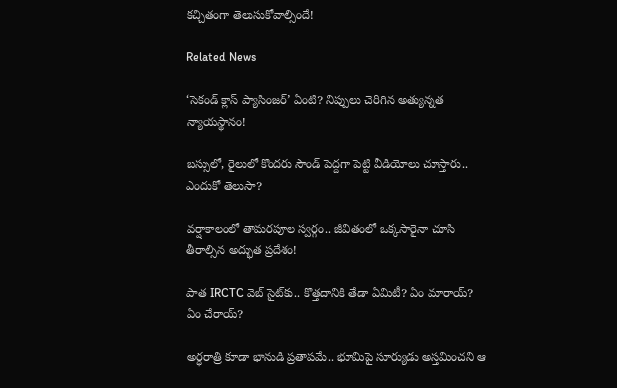కచ్చితంగా తెలుసుకోవాల్సిందే!

Related News

‘సెకండ్ క్లాస్ ప్యాసింజర్’ ఏంటి? నిప్పులు చెరిగిన అత్యున్నత న్యాయస్థానం!

బస్సులో, రైలులో కొందరు సౌండ్ పెద్దగా పెట్టి వీడియోలు చూస్తారు.. ఎందుకో తెలుసా?

వర్షాకాలంలో తామరపూల స్వర్గం.. జీవితంలో ఒక్కసారైనా చూసి తీరాల్సిన అద్భుత ప్రదేశం!

పాత IRCTC వెబ్ సైట్‌కు.. కొత్తదానికి తేడా ఏమిటీ? ఏం మారాయ్? ఏం చేరాయ్?

అర్ధరాత్రి కూడా భానుడి ప్రతాపమే.. భూమిపై సూర్యుడు అస్తమించని ఆ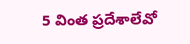5 వింత ప్రదేశాలేవో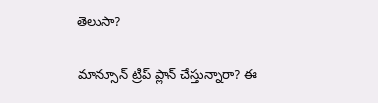తెలుసా?

మాన్సూన్ ట్రిప్ ప్లాన్ చేస్తున్నారా? ఈ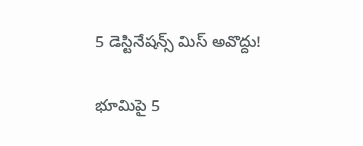5 డెస్టినేషన్స్ మిస్ అవొద్దు!

భూమిపై 5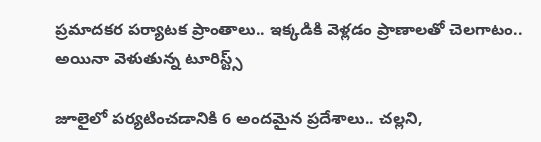ప్రమాదకర పర్యాటక ప్రాంతాలు.. ఇక్కడికి వెళ్లడం ప్రాణాలతో చెలగాటం.. అయినా వెళుతున్న టూరిస్ట్స్

జూలైలో పర్యటించడానికి 6 అందమైన ప్రదేశాలు.. చల్లని,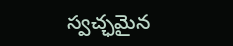స్వచ్ఛమైన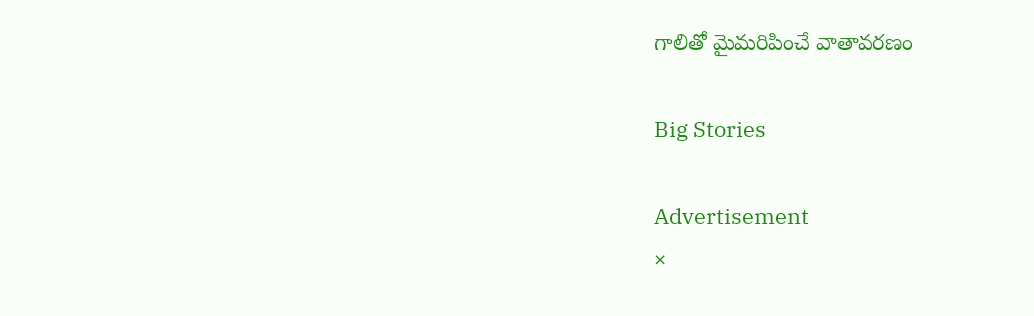గాలితో మైమరిపించే వాతావరణం

Big Stories

Advertisement
×